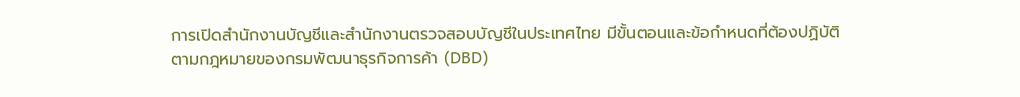การเปิดสำนักงานบัญชีและสำนักงานตรวจสอบบัญชีในประเทศไทย มีขั้นตอนและข้อกำหนดที่ต้องปฏิบัติตามกฎหมายของกรมพัฒนาธุรกิจการค้า (DBD)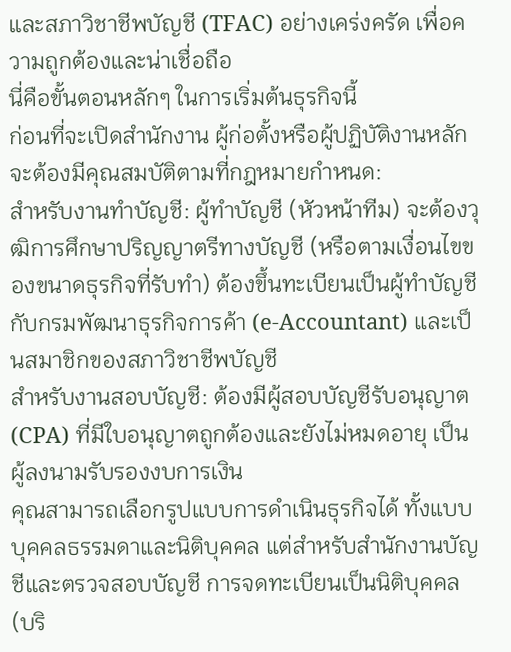และสภาวิชาชีพบัญชี (TFAC) อย่างเคร่งครัด เพื่อความถูกต้องและน่าเชื่อถือ
นี่คือขั้นตอนหลักๆ ในการเริ่มต้นธุรกิจนี้
ก่อนที่จะเปิดสำนักงาน ผู้ก่อตั้งหรือผู้ปฏิบัติงานหลักจะต้องมีคุณสมบัติตามที่กฎหมายกำหนด:
สำหรับงานทำบัญชี: ผู้ทำบัญชี (หัวหน้าทีม) จะต้องวุฒิการศึกษาปริญญาตรีทางบัญชี (หรือตามเงื่อนไขของขนาดธุรกิจที่รับทำ) ต้องขึ้นทะเบียนเป็นผู้ทำบัญชีกับกรมพัฒนาธุรกิจการค้า (e-Accountant) และเป็นสมาชิกของสภาวิชาชีพบัญชี
สำหรับงานสอบบัญชี: ต้องมีผู้สอบบัญชีรับอนุญาต (CPA) ที่มีใบอนุญาตถูกต้องและยังไม่หมดอายุ เป็นผู้ลงนามรับรองงบการเงิน
คุณสามารถเลือกรูปแบบการดำเนินธุรกิจได้ ทั้งแบบบุคคลธรรมดาและนิติบุคคล แต่สำหรับสำนักงานบัญชีและตรวจสอบบัญชี การจดทะเบียนเป็นนิติบุคคล (บริ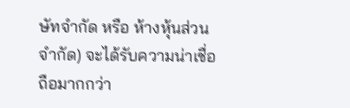ษัทจำกัด หรือ ห้างหุ้นส่วนจำกัด) จะได้รับความน่าเชื่อถือมากกว่า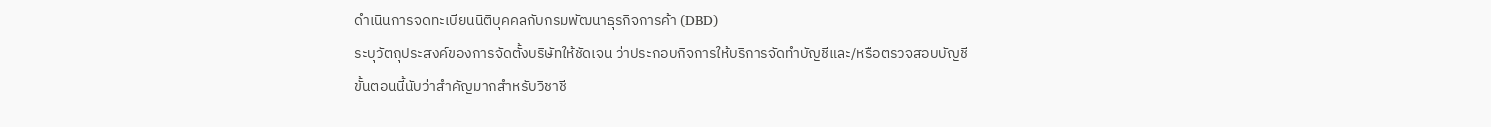ดำเนินการจดทะเบียนนิติบุคคลกับกรมพัฒนาธุรกิจการค้า (DBD)
ระบุวัตถุประสงค์ของการจัดตั้งบริษัทให้ชัดเจน ว่าประกอบกิจการให้บริการจัดทำบัญชีและ/หรือตรวจสอบบัญชี
ขั้นตอนนี้นับว่าสำคัญมากสำหรับวิชาชี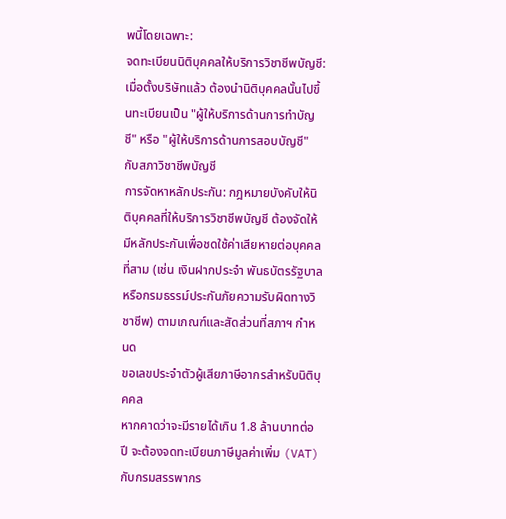พนี้โดยเฉพาะ:
จดทะเบียนนิติบุคคลให้บริการวิชาชีพบัญชี: เมื่อตั้งบริษัทแล้ว ต้องนำนิติบุคคลนั้นไปขึ้นทะเบียนเป็น "ผู้ให้บริการด้านการทำบัญชี" หรือ "ผู้ให้บริการด้านการสอบบัญชี" กับสภาวิชาชีพบัญชี
การจัดหาหลักประกัน: กฎหมายบังคับให้นิติบุคคลที่ให้บริการวิชาชีพบัญชี ต้องจัดให้มีหลักประกันเพื่อชดใช้ค่าเสียหายต่อบุคคลที่สาม (เช่น เงินฝากประจำ พันธบัตรรัฐบาล หรือกรมธรรม์ประกันภัยความรับผิดทางวิชาชีพ) ตามเกณฑ์และสัดส่วนที่สภาฯ กำหนด
ขอเลขประจำตัวผู้เสียภาษีอากรสำหรับนิติบุคคล
หากคาดว่าจะมีรายได้เกิน 1.8 ล้านบาทต่อปี จะต้องจดทะเบียนภาษีมูลค่าเพิ่ม (VAT) กับกรมสรรพากร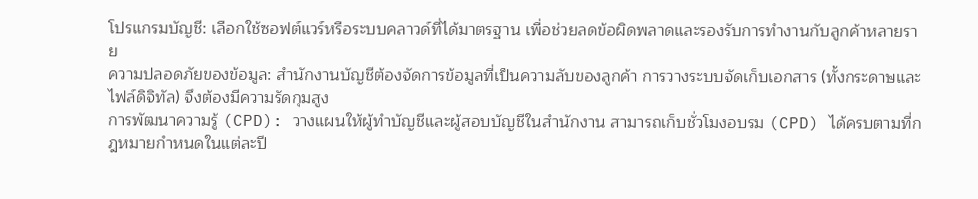โปรแกรมบัญชี: เลือกใช้ซอฟต์แวร์หรือระบบคลาวด์ที่ได้มาตรฐาน เพื่อช่วยลดข้อผิดพลาดและรองรับการทำงานกับลูกค้าหลายราย
ความปลอดภัยของข้อมูล: สำนักงานบัญชีต้องจัดการข้อมูลที่เป็นความลับของลูกค้า การวางระบบจัดเก็บเอกสาร (ทั้งกระดาษและไฟล์ดิจิทัล) จึงต้องมีความรัดกุมสูง
การพัฒนาความรู้ (CPD): วางแผนให้ผู้ทำบัญชีและผู้สอบบัญชีในสำนักงาน สามารถเก็บชั่วโมงอบรม (CPD) ได้ครบตามที่กฎหมายกำหนดในแต่ละปี